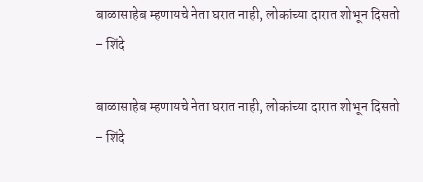बाळासाहेब म्हणायचे नेता घरात नाही, लोकांच्या दारात शोभून दिसतो – शिंदे

बाळासाहेब म्हणायचे नेता घरात नाही, लोकांच्या दारात शोभून दिसतो – शिंदे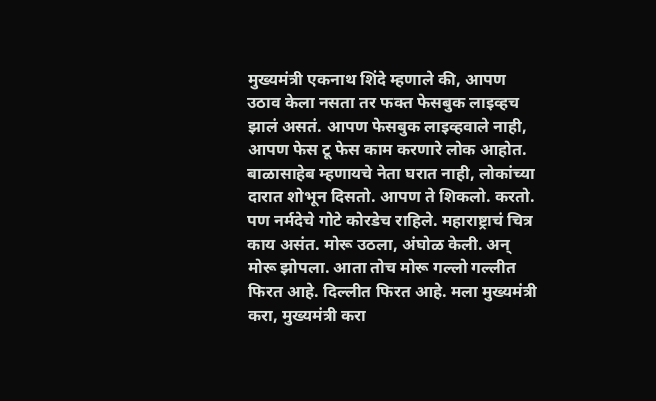मुख्यमंत्री एकनाथ शिंदे म्हणाले की, आपण उठाव केला नसता तर फक्त फेसबुक लाइव्हच झालं असतं. आपण फेसबुक लाइव्हवाले नाही, आपण फेस टू फेस काम करणारे लोक आहोत. बाळासाहेब म्हणायचे नेता घरात नाही, लोकांच्या दारात शोभून दिसतो. आपण ते शिकलो. करतो. पण नर्मदेचे गोटे कोरडेच राहिले. महाराष्ट्राचं चित्र काय असंत. मोरू उठला, अंघोळ केली. अन् मोरू झोपला. आता तोच मोरू गल्लो गल्लीत फिरत आहे. दिल्लीत फिरत आहे. मला मुख्यमंत्री करा, मुख्यमंत्री करा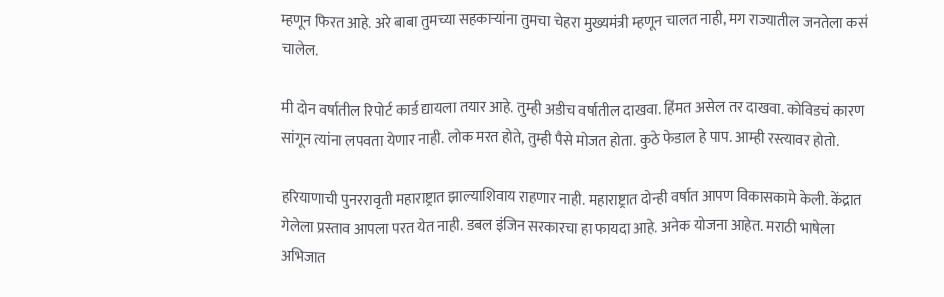म्हणून फिरत आहे. अरे बाबा तुमच्या सहकाऱ्यांना तुमचा चेहरा मुख्यमंत्री म्हणून चालत नाही, मग राज्यातील जनतेला कसं चालेल.

मी दोन वर्षातील रिपोर्ट कार्ड द्यायला तयार आहे. तुम्ही अडीच वर्षातील दाखवा. हिंमत असेल तर दाखवा. कोविडचं कारण सांगून त्यांना लपवता येणार नाही. लोक मरत होते, तुम्ही पैसे मोजत होता. कुठे फेडाल हे पाप. आम्ही रस्त्यावर होतो.

हरियाणाची पुनररावृती महाराष्ट्रात झाल्याशिवाय राहणार नाही. महाराष्ट्रात दोन्ही वर्षात आपण विकासकामे केली. केंद्रात गेलेला प्रस्ताव आपला परत येत नाही. डबल इंजिन सरकारचा हा फायदा आहे. अनेक योजना आहेत. मराठी भाषेला अभिजात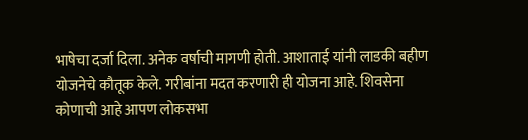भाषेचा दर्जा दिला. अनेक वर्षाची मागणी होती. आशाताई यांनी लाडकी बहीण योजनेचे कौतूक केले. गरीबांना मदत करणारी ही योजना आहे. शिवसेना कोणाची आहे आपण लोकसभा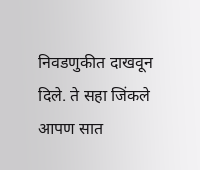निवडणुकीत दाखवून दिले. ते सहा जिंकले आपण सात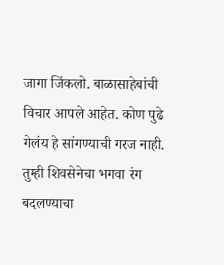जागा जिंकलो. बाळासाहेबांची विचार आपले आहेत. कोण पुढे गेलंय हे सांगण्याची गरज नाही. तुम्ही शिवसेनेचा भगवा रंग बदलण्याचा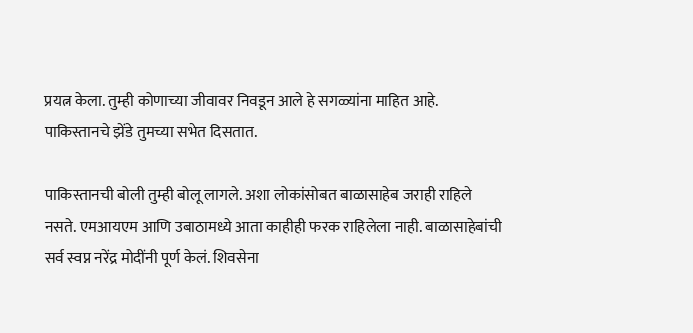प्रयत्न केला. तुम्ही कोणाच्या जीवावर निवडून आले हे सगळ्यांना माहित आहे. पाकिस्तानचे झेंडे तुमच्या सभेत दिसतात.

पाकिस्तानची बोली तुम्ही बोलू लागले. अशा लोकांसोबत बाळासाहेब जराही राहिले नसते. एमआयएम आणि उबाठामध्ये आता काहीही फरक राहिलेला नाही. बाळासाहेबांची सर्व स्वप्न नरेंद्र मोदींनी पूर्ण केलं. शिवसेना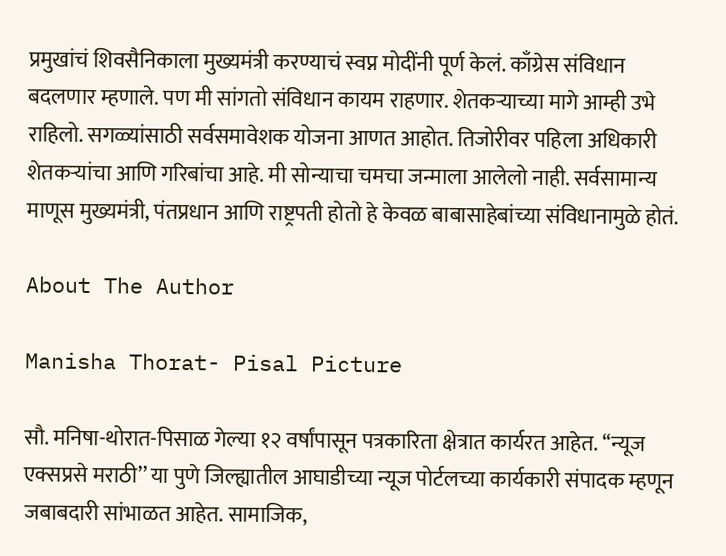प्रमुखांचं शिवसैनिकाला मुख्यमंत्री करण्याचं स्वप्न मोदींनी पूर्ण केलं. काँग्रेस संविधान बदलणार म्हणाले. पण मी सांगतो संविधान कायम राहणार. शेतकऱ्याच्या मागे आम्ही उभे राहिलो. सगळ्यांसाठी सर्वसमावेशक योजना आणत आहोत. तिजोरीवर पहिला अधिकारी शेतकऱ्यांचा आणि गरिबांचा आहे. मी सोन्याचा चमचा जन्माला आलेलो नाही. सर्वसामान्य माणूस मुख्यमंत्री, पंतप्रधान आणि राष्ट्रपती होतो हे केवळ बाबासाहेबांच्या संविधानामुळे होतं.

About The Author

Manisha Thorat- Pisal Picture

सौ. मनिषा-थोरात-पिसाळ गेल्या १२ वर्षांपासून पत्रकारिता क्षेत्रात कार्यरत आहेत. ‘‘न्यूज एक्सप्रसे मराठी’’ या पुणे जिल्ह्यातील आघाडीच्या न्यूज पोर्टलच्या कार्यकारी संपादक म्हणून जबाबदारी सांभाळत आहेत. सामाजिक,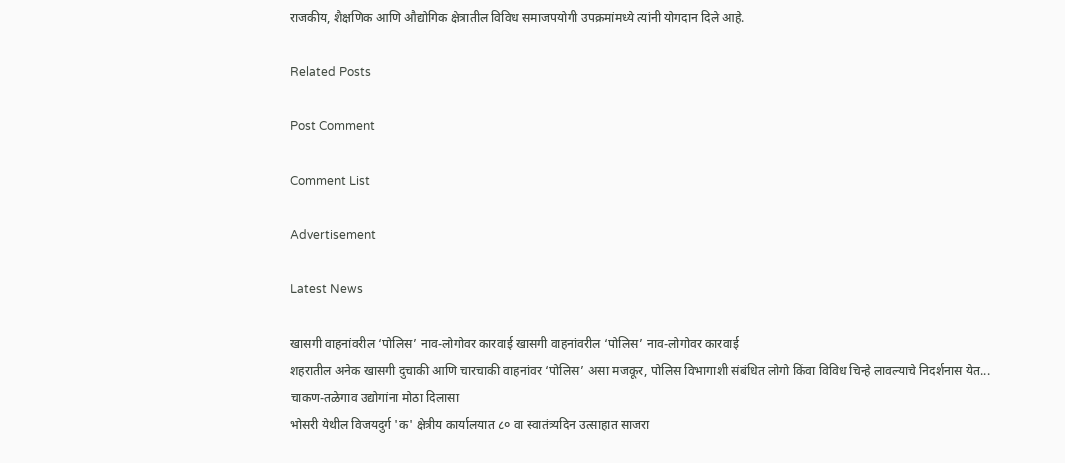राजकीय, शैक्षणिक आणि औद्योगिक क्षेत्रातील विविध समाजपयोगी उपक्रमांमध्ये त्यांनी योगदान दिले आहे.

Related Posts

Post Comment

Comment List

Advertisement

Latest News

खासगी वाहनांवरील ‘पोलिस’ नाव-लोगोवर कारवाई खासगी वाहनांवरील ‘पोलिस’ नाव-लोगोवर कारवाई
शहरातील अनेक खासगी दुचाकी आणि चारचाकी वाहनांवर ‘पोलिस’ असा मजकूर, पोलिस विभागाशी संबंधित लोगो किंवा विविध चिन्हे लावल्याचे निदर्शनास येत...
चाकण-तळेगाव उद्योगांना मोठा दिलासा
भोसरी येथील विजयदुर्ग 'क' क्षेत्रीय कार्यालयात ८० वा स्वातंत्र्यदिन उत्साहात साजरा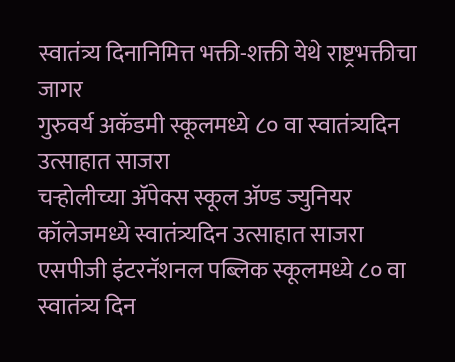स्वातंत्र्य दिनानिमित्त भक्ती-शक्ती येथे राष्ट्रभक्तीचा जागर
गुरुवर्य अकॅडमी स्कूलमध्ये ८० वा स्वातंत्र्यदिन उत्साहात साजरा
चऱ्होलीच्या अ‍ॅपेक्स स्कूल अ‍ॅण्ड ज्युनियर कॉलेजमध्ये स्वातंत्र्यदिन उत्साहात साजरा
एसपीजी इंटरनॅशनल पब्लिक स्कूलमध्ये ८० वा स्वातंत्र्य दिन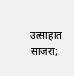उत्साहात साजरा;